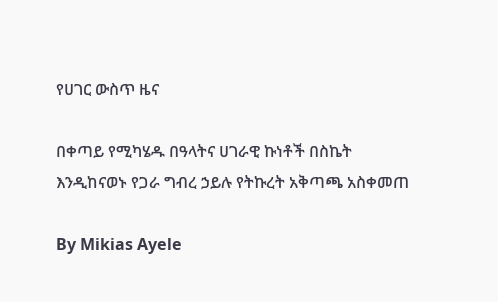የሀገር ውስጥ ዜና

በቀጣይ የሚካሄዱ በዓላትና ሀገራዊ ኩነቶች በስኬት እንዲከናወኑ የጋራ ግብረ ኃይሉ የትኩረት አቅጣጫ አስቀመጠ

By Mikias Ayele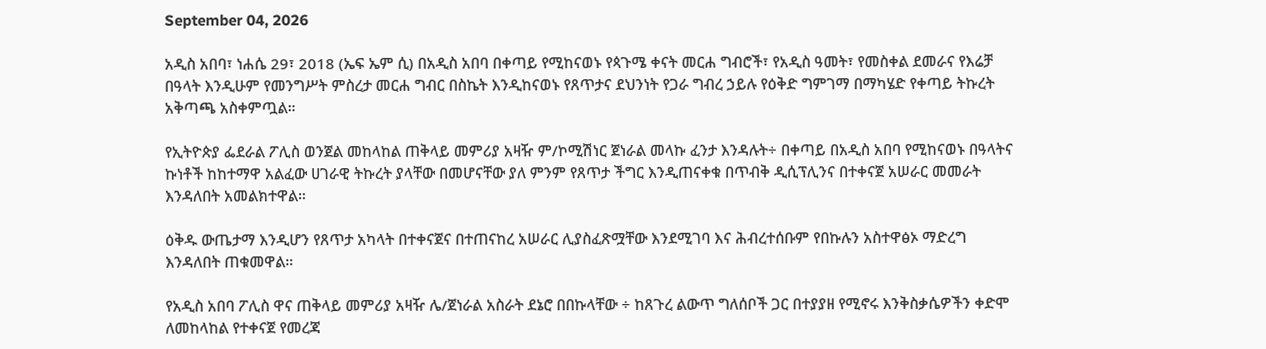September 04, 2026

አዲስ አበባ፣ ነሐሴ 29፣ 2018 (ኤፍ ኤም ሲ) በአዲስ አበባ በቀጣይ የሚከናወኑ የጳጉሜ ቀናት መርሐ ግብሮች፣ የአዲስ ዓመት፣ የመስቀል ደመራና የእሬቻ በዓላት እንዲሁም የመንግሥት ምስረታ መርሐ ግብር በስኬት እንዲከናወኑ የጸጥታና ደህንነት የጋራ ግብረ ኃይሉ የዕቅድ ግምገማ በማካሄድ የቀጣይ ትኩረት አቅጣጫ አስቀምጧል።

የኢትዮጵያ ፌደራል ፖሊስ ወንጀል መከላከል ጠቅላይ መምሪያ አዛዥ ም/ኮሚሽነር ጀነራል መላኩ ፈንታ እንዳሉት÷ በቀጣይ በአዲስ አበባ የሚከናወኑ በዓላትና ኩነቶች ከከተማዋ አልፈው ሀገራዊ ትኩረት ያላቸው በመሆናቸው ያለ ምንም የጸጥታ ችግር እንዲጠናቀቁ በጥብቅ ዲሲፕሊንና በተቀናጀ አሠራር መመራት እንዳለበት አመልክተዋል።

ዕቅዱ ውጤታማ እንዲሆን የጸጥታ አካላት በተቀናጀና በተጠናከረ አሠራር ሊያስፈጽሟቸው እንደሚገባ እና ሕብረተሰቡም የበኩሉን አስተዋፅኦ ማድረግ እንዳለበት ጠቁመዋል።

የአዲስ አበባ ፖሊስ ዋና ጠቅላይ መምሪያ አዛዥ ሌ/ጀነራል አስራት ደኔሮ በበኩላቸው ÷ ከጸጉረ ልውጥ ግለሰቦች ጋር በተያያዘ የሚኖሩ እንቅስቃሴዎችን ቀድሞ ለመከላከል የተቀናጀ የመረጃ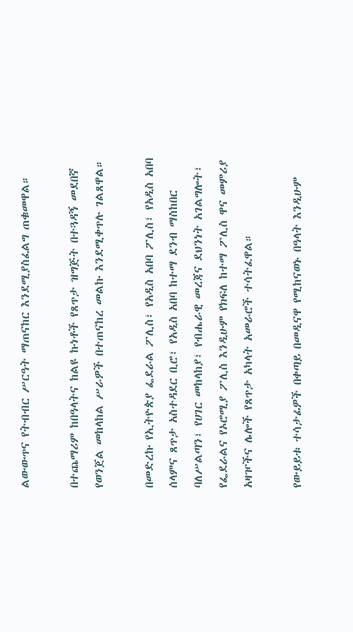ልውውጥና የትብብር ሥርዓት ማጠናከር እንደሚያስፈልግ ጠቁመዋል።

በተጨማሪም ከበዓላትና ከልዩ ኩነቶች የጸጥታ ዝግጅት በተጓዳኝ መደበኛ የወንጀል መከላከል ሥራዎች በተጠናከረ መልኩ እንደሚቀጥሉ ገልጸዋል።

በመድረኩ የኢትዮጵያ ፌደራል ፖሊስ፣ የአዲስ አበባ ፖሊስ፣ የአዲስ አበባ ሰላምና ጸጥታ አስተዳደር ቢሮ፣ የአዲስ አበባ ከተማ ደንብ ማስከበር ባለሥልጣን፣ የሀገር መከላከያ፣ የብሔራዊ መረጃና ደህንነት አገልግሎት፣ የፌደራልና የኦሮሚያ ፖሊስ እንዲሁም የክፍለ ከተማ ፖሊስ ዋና መምሪያ አዛዦችና ሌሎች የጸጥታ አካላት አመራሮች ተሳትፈዋል።

የውይይቱ ተሳታፊዎች በቀጣይ በመዲናዋ የሚከናወኑ በዓላት እንዲሁም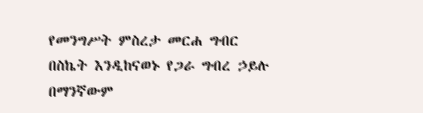የመንግሥት ምስረታ መርሐ ግብር በስኬት እንዲከናወኑ የጋራ ግብረ ኃይሉ በማንኛውም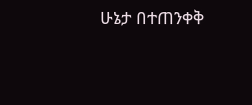ሁኔታ በተጠንቀቅ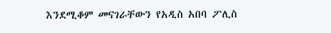እንደሚቆም መናገራቸውን የአዲስ አበባ ፖሊስ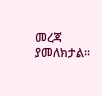መረጃ ያመለክታል።